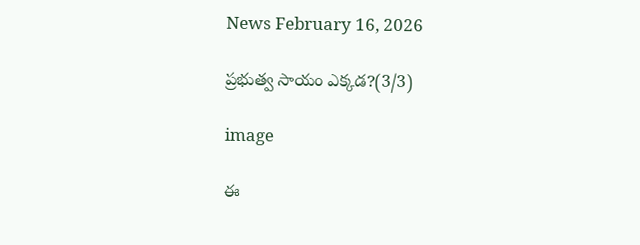News February 16, 2026

ప్రభుత్వ సాయం ఎక్కడ?(3/3)

image

ఈ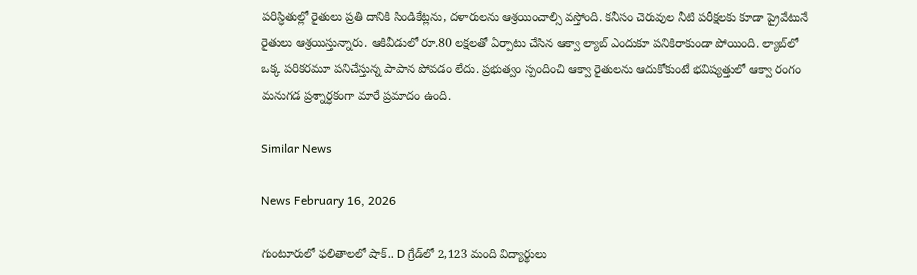పరిస్ధితుల్లో రైతులు ప్రతి దానికి సిండికేట్లను, దళారులను ఆశ్రయించాల్సి వస్తోంది. కనీసం చెరువుల నీటి పరీక్షలకు కూడా ప్రైవేటునే రైతులు ఆశ్రయిస్తున్నారు. ఆకివీడులో రూ.80 లక్షలతో ఏర్పాటు చేసిన ఆక్వా ల్యాబ్ ఎందుకూ పనికిరాకుండా పోయింది. ల్యాబ్‌లో ఒక్క పరికరమూ పనిచేస్తున్న పాపాన పోవడం లేదు. ప్రభుత్వం స్పందించి ఆక్వా రైతులను ఆదుకోకుంటే భవిష్యత్తులో ఆక్వా రంగం మనుగడ ప్రశ్నార్ధకంగా మారే ప్రమాదం ఉంది.

Similar News

News February 16, 2026

గుంటూరులో ఫలితాలలో షాక్.. D గ్రేడ్‌‌లో 2,123 మంది విద్యార్థులు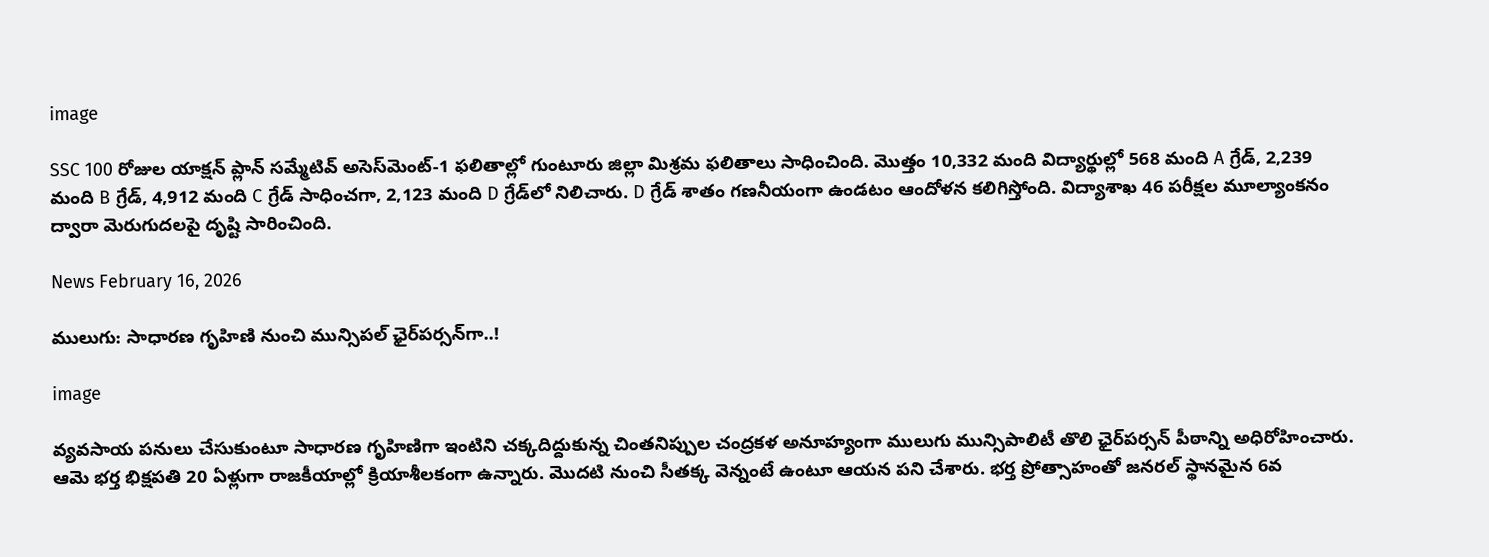image

SSC 100 రోజుల యాక్షన్ ప్లాన్‌ సమ్మేటివ్ అసెస్‌మెంట్-1 ఫలితాల్లో గుంటూరు జిల్లా మిశ్రమ ఫలితాలు సాధించింది. మొత్తం 10,332 మంది విద్యార్థుల్లో 568 మంది A గ్రేడ్, 2,239 మంది B గ్రేడ్, 4,912 మంది C గ్రేడ్ సాధించగా, 2,123 మంది D గ్రేడ్‌లో నిలిచారు. D గ్రేడ్ శాతం గణనీయంగా ఉండటం ఆందోళన కలిగిస్తోంది. విద్యాశాఖ 46 పరీక్షల మూల్యాంకనం ద్వారా మెరుగుదలపై దృష్టి సారించింది.

News February 16, 2026

ములుగు: సాధారణ గృహిణి నుంచి మున్సిపల్ ఛైర్‌పర్సన్‌‌గా..!

image

వ్యవసాయ పనులు చేసుకుంటూ సాధారణ గృహిణిగా ఇంటిని చక్కదిద్దుకున్న చింతనిప్పుల చంద్రకళ అనూహ్యంగా ములుగు మున్సిపాలిటీ తొలి ఛైర్‌పర్సన్ పీఠాన్ని అధిరోహించారు. ఆమె భర్త భిక్షపతి 20 ఏళ్లుగా రాజకీయాల్లో క్రియాశీలకంగా ఉన్నారు. మొదటి నుంచి సీతక్క వెన్నంటే ఉంటూ ఆయన పని చేశారు. భర్త ప్రోత్సాహంతో జనరల్ స్థానమైన 6వ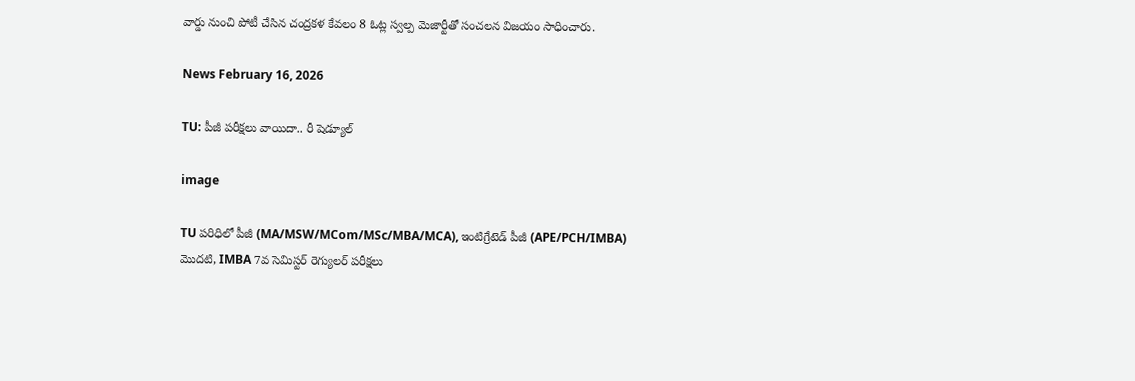వార్డు నుంచి పోటీ చేసిన చంద్రకళ కేవలం 8 ఓట్ల స్వల్ప మెజార్టీతో సంచలన విజయం సాధించారు.

News February 16, 2026

TU: పీజీ పరీక్షలు వాయిదా.. రీ షెడ్యూల్

image

TU పరిధిలో పీజీ (MA/MSW/MCom/MSc/MBA/MCA), ఇంటిగ్రేటెడ్ పీజీ (APE/PCH/IMBA) మొదటి, IMBA 7వ సెమిస్టర్ రెగ్యులర్ పరీక్షలు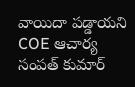వాయిదా పడ్డాయని COE ఆచార్య సంపత్ కుమార్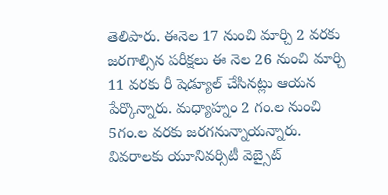తెలిపారు. ఈనెల 17 నుంచి మార్చి 2 వరకు జరగాల్సిన పరీక్షలు ఈ నెల 26 నుంచి మార్చి 11 వరకు రీ షెడ్యూల్ చేసినట్లు ఆయన పేర్కొన్నారు. మధ్యాహ్నం 2 గం.ల నుంచి 5గం.ల వరకు జరగనున్నాయన్నారు. వివరాలకు యూనివర్సిటీ వెబ్సైట్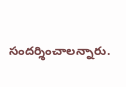సందర్శించాలన్నారు.